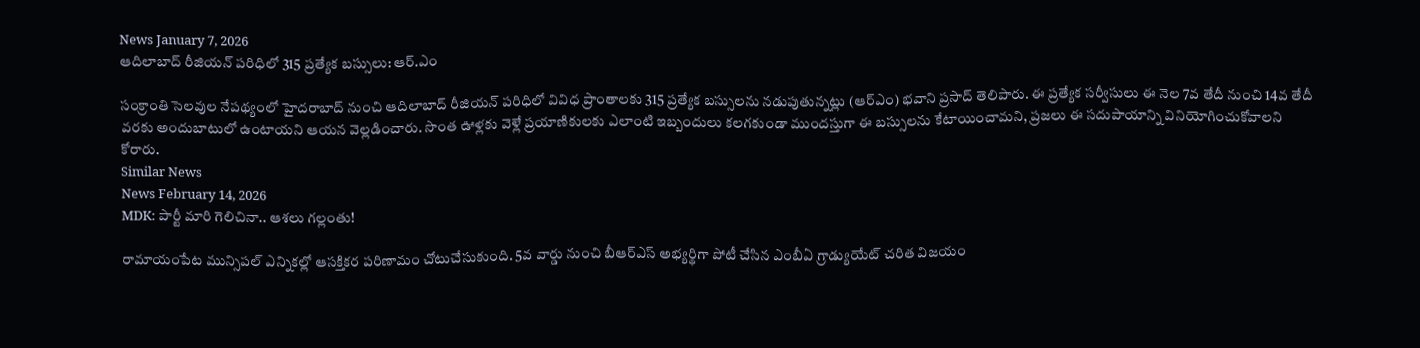News January 7, 2026
ఆదిలాబాద్ రీజియన్ పరిధిలో 315 ప్రత్యేక బస్సులు: ఆర్.ఎం

సంక్రాంతి సెలవుల నేపథ్యంలో హైదరాబాద్ నుంచి ఆదిలాబాద్ రీజియన్ పరిధిలో వివిధ ప్రాంతాలకు 315 ప్రత్యేక బస్సులను నడుపుతున్నట్లు (ఆర్ఎం) భవాని ప్రసాద్ తెలిపారు. ఈ ప్రత్యేక సర్వీసులు ఈ నెల 7వ తేదీ నుంచి 14వ తేదీ వరకు అందుబాటులో ఉంటాయని ఆయన వెల్లడించారు. సొంత ఊళ్లకు వెళ్లే ప్రయాణికులకు ఎలాంటి ఇబ్బందులు కలగకుండా ముందస్తుగా ఈ బస్సులను కేటాయించామని, ప్రజలు ఈ సదుపాయాన్ని వినియోగించుకోవాలని కోరారు.
Similar News
News February 14, 2026
MDK: పార్టీ మారి గెలిచినా.. ఆశలు గల్లంతు!

రామాయంపేట మున్సిపల్ ఎన్నికల్లో ఆసక్తికర పరిణామం చోటుచేసుకుంది. 5వ వార్డు నుంచి బీఆర్ఎస్ అభ్యర్థిగా పోటీ చేసిన ఎంబీఏ గ్రాడ్యుయేట్ చరిత విజయం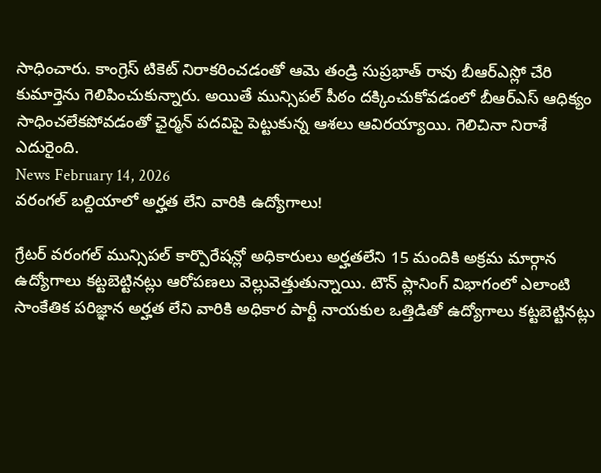సాధించారు. కాంగ్రెస్ టికెట్ నిరాకరించడంతో ఆమె తండ్రి సుప్రభాత్ రావు బీఆర్ఎస్లో చేరి కుమార్తెను గెలిపించుకున్నారు. అయితే మున్సిపల్ పీఠం దక్కించుకోవడంలో బీఆర్ఎస్ ఆధిక్యం సాధించలేకపోవడంతో ఛైర్మన్ పదవిపై పెట్టుకున్న ఆశలు ఆవిరయ్యాయి. గెలిచినా నిరాశే ఎదురైంది.
News February 14, 2026
వరంగల్ బల్దియాలో అర్హత లేని వారికి ఉద్యోగాలు!

గ్రేటర్ వరంగల్ మున్సిపల్ కార్పొరేషన్లో అధికారులు అర్హతలేని 15 మందికి అక్రమ మార్గాన ఉద్యోగాలు కట్టబెట్టినట్లు ఆరోపణలు వెల్లువెత్తుతున్నాయి. టౌన్ ప్లానింగ్ విభాగంలో ఎలాంటి సాంకేతిక పరిజ్ఞాన అర్హత లేని వారికి అధికార పార్టీ నాయకుల ఒత్తిడితో ఉద్యోగాలు కట్టబెట్టినట్లు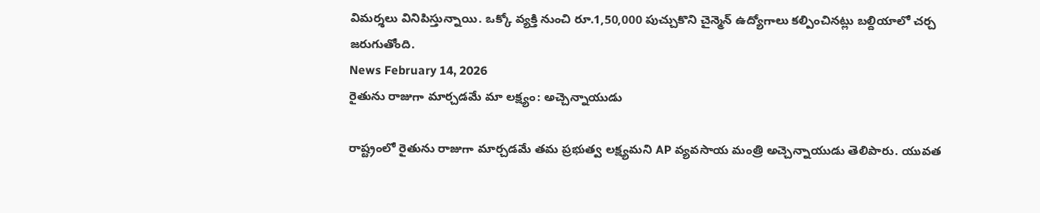విమర్శలు వినిపిస్తున్నాయి. ఒక్కో వ్యక్తి నుంచి రూ.1,50,000 పుచ్చుకొని చైన్మెన్ ఉద్యోగాలు కల్పించినట్లు బల్దియాలో చర్చ జరుగుతోంది.
News February 14, 2026
రైతును రాజుగా మార్చడమే మా లక్ష్యం: అచ్చెన్నాయుడు

రాష్ట్రంలో రైతును రాజుగా మార్చడమే తమ ప్రభుత్వ లక్ష్యమని AP వ్యవసాయ మంత్రి అచ్చెన్నాయుడు తెలిపారు. యువత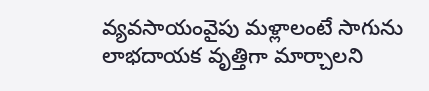వ్యవసాయంవైపు మళ్లాలంటే సాగును లాభదాయక వృత్తిగా మార్చాలని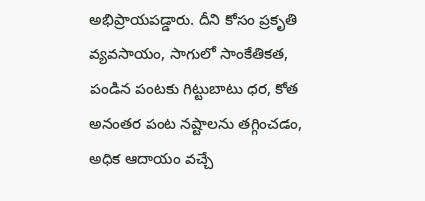అభిప్రాయపడ్డారు. దీని కోసం ప్రకృతి వ్యవసాయం, సాగులో సాంకేతికత, పండిన పంటకు గిట్టుబాటు ధర, కోత అనంతర పంట నష్టాలను తగ్గించడం, అధిక ఆదాయం వచ్చే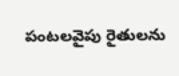పంటలవైపు రైతులను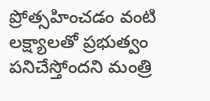ప్రోత్సహించడం వంటి లక్ష్యాలతో ప్రభుత్వం పనిచేస్తోందని మంత్రి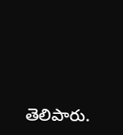తెలిపారు.